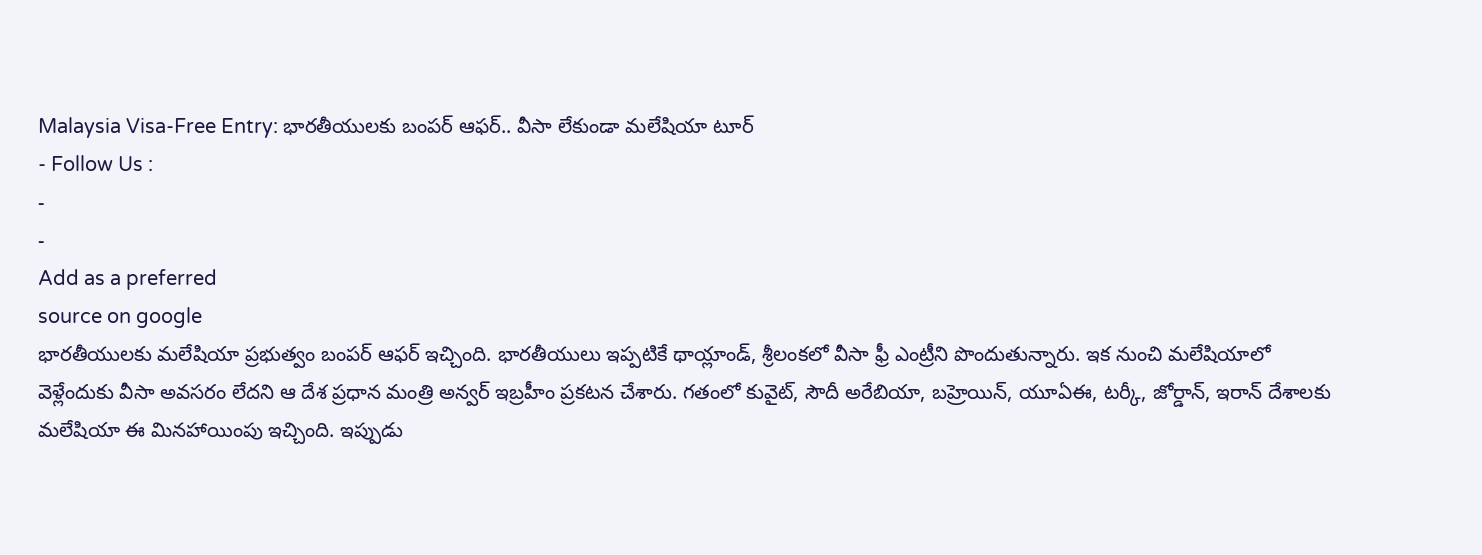Malaysia Visa-Free Entry: భారతీయులకు బంపర్ ఆఫర్.. వీసా లేకుండా మలేషియా టూర్
- Follow Us :
-
-
Add as a preferred
source on google
భారతీయులకు మలేషియా ప్రభుత్వం బంపర్ ఆఫర్ ఇచ్చింది. భారతీయులు ఇప్పటికే థాయ్లాండ్, శ్రీలంకలో వీసా ఫ్రీ ఎంట్రీని పొందుతున్నారు. ఇక నుంచి మలేషియాలో వెళ్లేందుకు వీసా అవసరం లేదని ఆ దేశ ప్రధాన మంత్రి అన్వర్ ఇబ్రహీం ప్రకటన చేశారు. గతంలో కువైట్, సౌదీ అరేబియా, బహ్రెయిన్, యూఏఈ, టర్కీ, జోర్డాన్, ఇరాన్ దేశాలకు మలేషియా ఈ మినహాయింపు ఇచ్చింది. ఇప్పుడు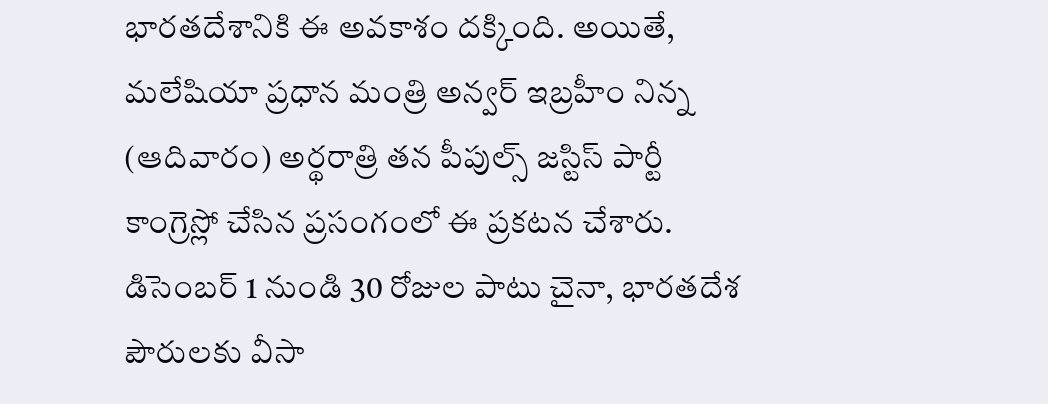భారతదేశానికి ఈ అవకాశం దక్కింది. అయితే, మలేషియా ప్రధాన మంత్రి అన్వర్ ఇబ్రహీం నిన్న (ఆదివారం) అర్థరాత్రి తన పీపుల్స్ జస్టిస్ పార్టీ కాంగ్రెస్లో చేసిన ప్రసంగంలో ఈ ప్రకటన చేశారు. డిసెంబర్ 1 నుండి 30 రోజుల పాటు చైనా, భారతదేశ పౌరులకు వీసా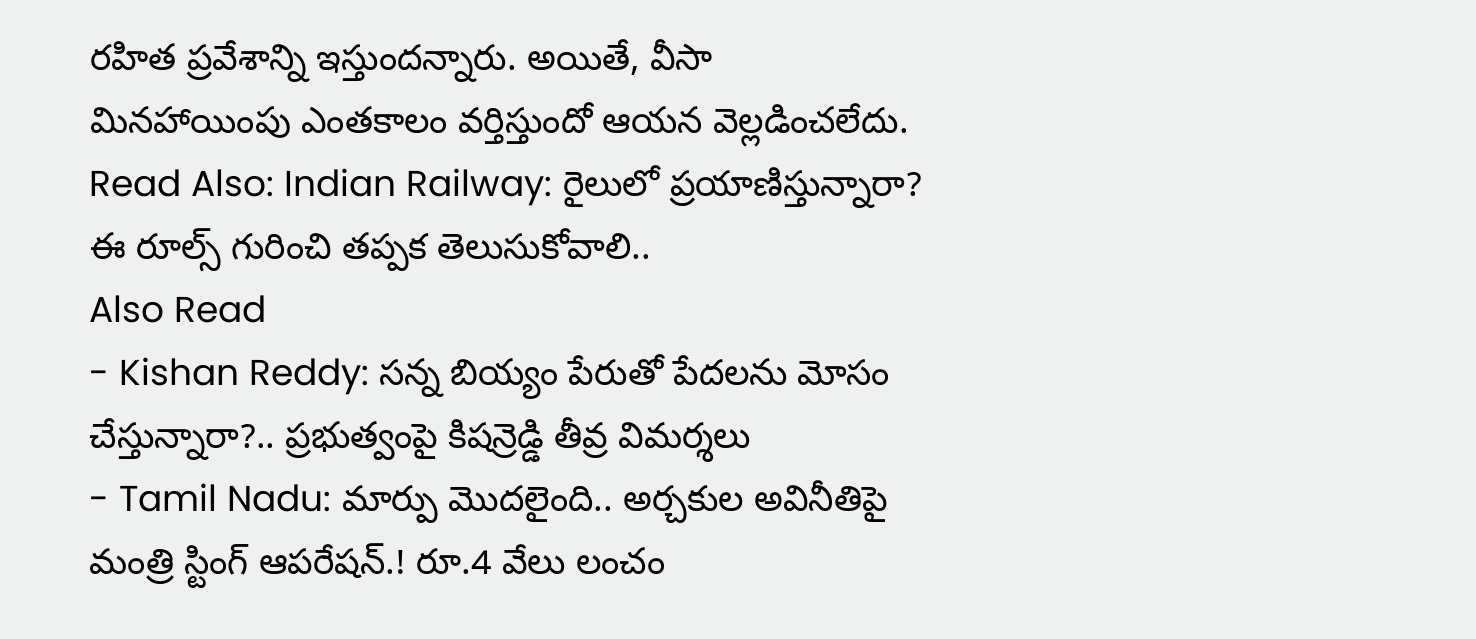రహిత ప్రవేశాన్ని ఇస్తుందన్నారు. అయితే, వీసా మినహాయింపు ఎంతకాలం వర్తిస్తుందో ఆయన వెల్లడించలేదు.
Read Also: Indian Railway: రైలులో ప్రయాణిస్తున్నారా? ఈ రూల్స్ గురించి తప్పక తెలుసుకోవాలి..
Also Read
- Kishan Reddy: సన్న బియ్యం పేరుతో పేదలను మోసం చేస్తున్నారా?.. ప్రభుత్వంపై కిషన్రెడ్డి తీవ్ర విమర్శలు
- Tamil Nadu: మార్పు మొదలైంది.. అర్చకుల అవినీతిపై మంత్రి స్టింగ్ ఆపరేషన్.! రూ.4 వేలు లంచం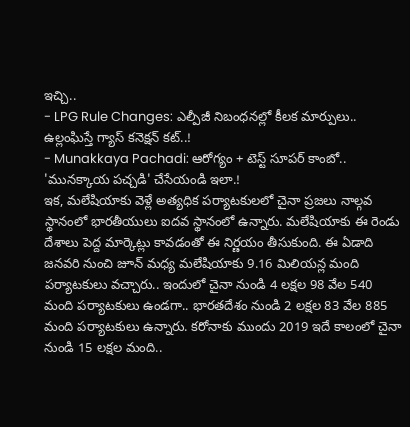ఇచ్చి..
- LPG Rule Changes: ఎల్పీజీ నిబంధనల్లో కీలక మార్పులు.. ఉల్లంఘిస్తే గ్యాస్ కనెక్షన్ కట్..!
- Munakkaya Pachadi: ఆరోగ్యం + టెస్ట్ సూపర్ కాంబో.. 'మునక్కాయ పచ్చడి' చేసేయండి ఇలా.!
ఇక, మలేషియాకు వెళ్లే అత్యధిక పర్యాటకులలో చైనా ప్రజలు నాల్గవ స్థానంలో భారతీయులు ఐదవ స్థానంలో ఉన్నారు. మలేషియాకు ఈ రెండు దేశాలు పెద్ద మార్కెట్లు కావడంతో ఈ నిర్ణయం తీసుకుంది. ఈ ఏడాది జనవరి నుంచి జూన్ మధ్య మలేషియాకు 9.16 మిలియన్ల మంది పర్యాటకులు వచ్చారు.. ఇందులో చైనా నుండి 4 లక్షల 98 వేల 540 మంది పర్యాటకులు ఉండగా.. భారతదేశం నుండి 2 లక్షల 83 వేల 885 మంది పర్యాటకులు ఉన్నారు. కరోనాకు ముందు 2019 ఇదే కాలంలో చైనా నుండి 15 లక్షల మంది..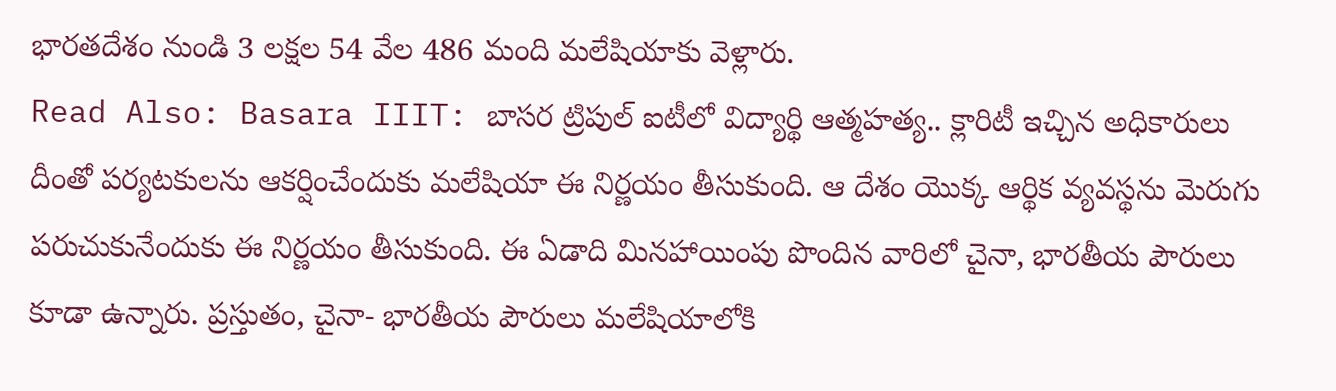భారతదేశం నుండి 3 లక్షల 54 వేల 486 మంది మలేషియాకు వెళ్లారు.
Read Also: Basara IIIT: బాసర ట్రిపుల్ ఐటీలో విద్యార్థి ఆత్మహత్య.. క్లారిటీ ఇచ్చిన అధికారులు
దీంతో పర్యటకులను ఆకర్షించేందుకు మలేషియా ఈ నిర్ణయం తీసుకుంది. ఆ దేశం యొక్క ఆర్థిక వ్యవస్థను మెరుగు పరుచుకునేందుకు ఈ నిర్ణయం తీసుకుంది. ఈ ఏడాది మినహాయింపు పొందిన వారిలో చైనా, భారతీయ పౌరులు కూడా ఉన్నారు. ప్రస్తుతం, చైనా- భారతీయ పౌరులు మలేషియాలోకి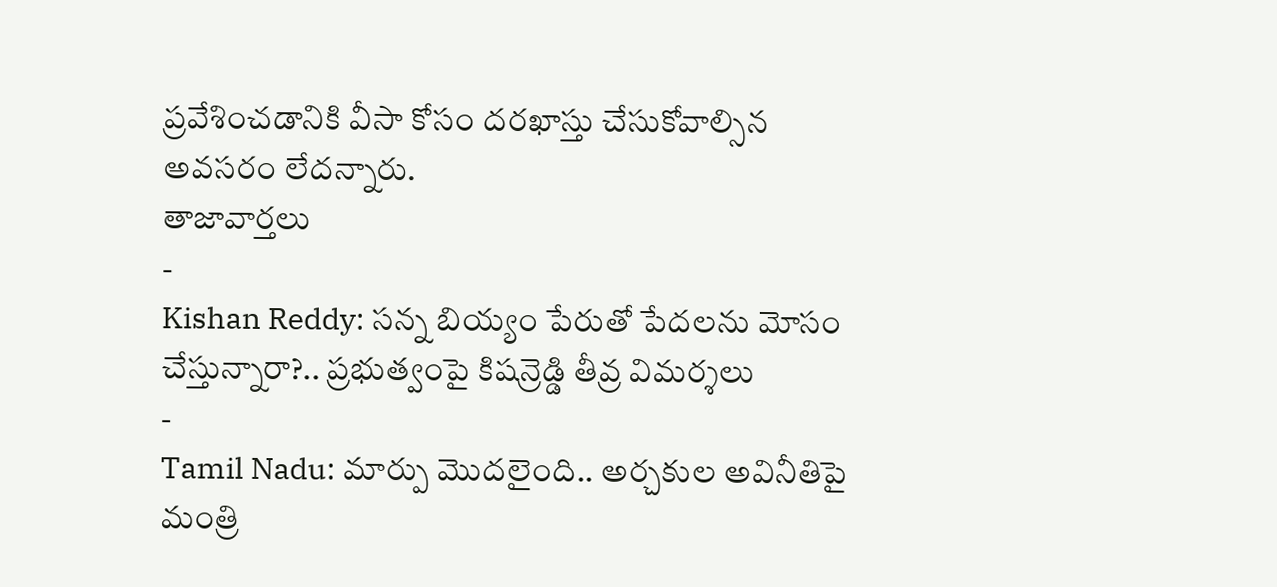ప్రవేశించడానికి వీసా కోసం దరఖాస్తు చేసుకోవాల్సిన అవసరం లేదన్నారు.
తాజావార్తలు
-
Kishan Reddy: సన్న బియ్యం పేరుతో పేదలను మోసం చేస్తున్నారా?.. ప్రభుత్వంపై కిషన్రెడ్డి తీవ్ర విమర్శలు
-
Tamil Nadu: మార్పు మొదలైంది.. అర్చకుల అవినీతిపై మంత్రి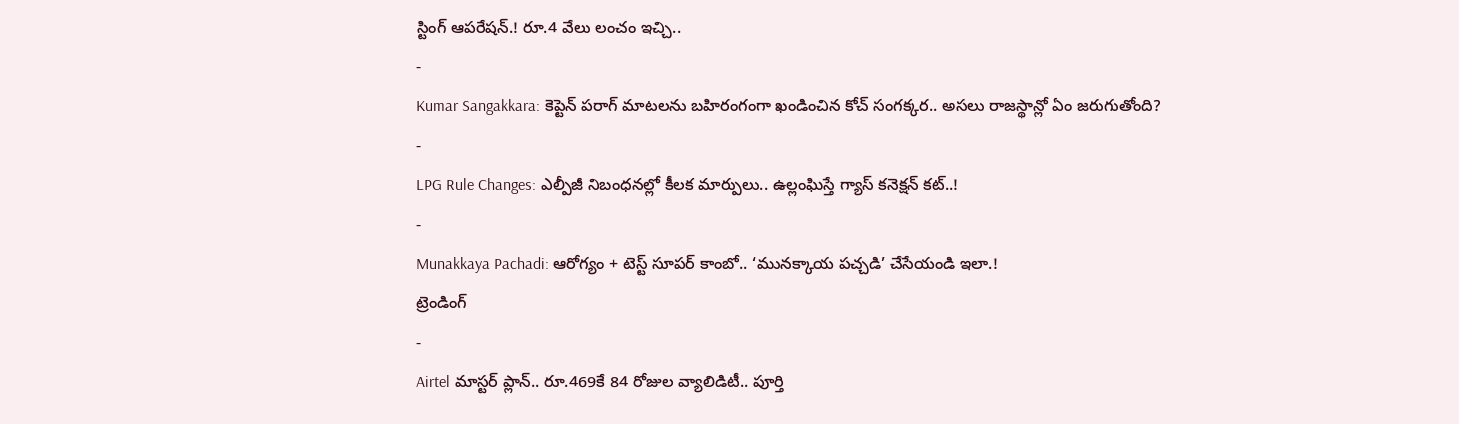స్టింగ్ ఆపరేషన్.! రూ.4 వేలు లంచం ఇచ్చి..
-
Kumar Sangakkara: కెప్టెన్ పరాగ్ మాటలను బహిరంగంగా ఖండించిన కోచ్ సంగక్కర.. అసలు రాజస్థాన్లో ఏం జరుగుతోంది?
-
LPG Rule Changes: ఎల్పీజీ నిబంధనల్లో కీలక మార్పులు.. ఉల్లంఘిస్తే గ్యాస్ కనెక్షన్ కట్..!
-
Munakkaya Pachadi: ఆరోగ్యం + టెస్ట్ సూపర్ కాంబో.. ‘మునక్కాయ పచ్చడి’ చేసేయండి ఇలా.!
ట్రెండింగ్
-
Airtel మాస్టర్ ప్లాన్.. రూ.469కే 84 రోజుల వ్యాలిడిటీ.. పూర్తి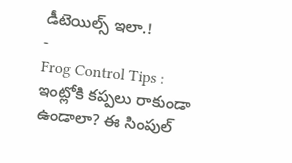డీటెయిల్స్ ఇలా.!
-
Frog Control Tips : ఇంట్లోకి కప్పలు రాకుండా ఉండాలా? ఈ సింపుల్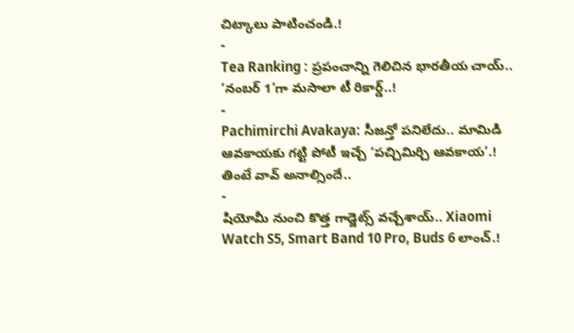చిట్కాలు పాటించండి.!
-
Tea Ranking : ప్రపంచాన్ని గెలిచిన భారతీయ చాయ్.. ‘నంబర్ 1’గా మసాలా టీ రికార్డ్..!
-
Pachimirchi Avakaya: సీజన్తో పనిలేదు.. మామిడి ఆవకాయకు గట్టి పోటీ ఇచ్చే ‘పచ్చిమిర్చి ఆవకాయ’.! తింటే వావ్ అనాల్సిందే..
-
షియోమీ నుంచి కొత్త గాడ్జెట్స్ వచ్చేశాయ్.. Xiaomi Watch S5, Smart Band 10 Pro, Buds 6 లాంచ్.!